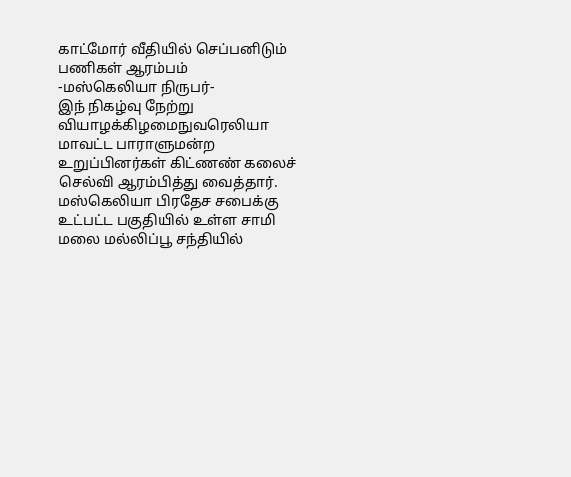காட்மோர் வீதியில் செப்பனிடும் பணிகள் ஆரம்பம்
-மஸ்கெலியா நிருபர்-
இந் நிகழ்வு நேற்று வியாழக்கிழமைநுவரெலியா மாவட்ட பாராளுமன்ற உறுப்பினர்கள் கிட்ணண் கலைச் செல்வி ஆரம்பித்து வைத்தார்.
மஸ்கெலியா பிரதேச சபைக்கு உட்பட்ட பகுதியில் உள்ள சாமி மலை மல்லிப்பூ சந்தியில்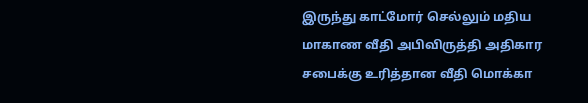இருந்து காட்மோர் செல்லும் மதிய மாகாண வீதி அபிவிருத்தி அதிகார சபைக்கு உரித்தான வீதி மொக்கா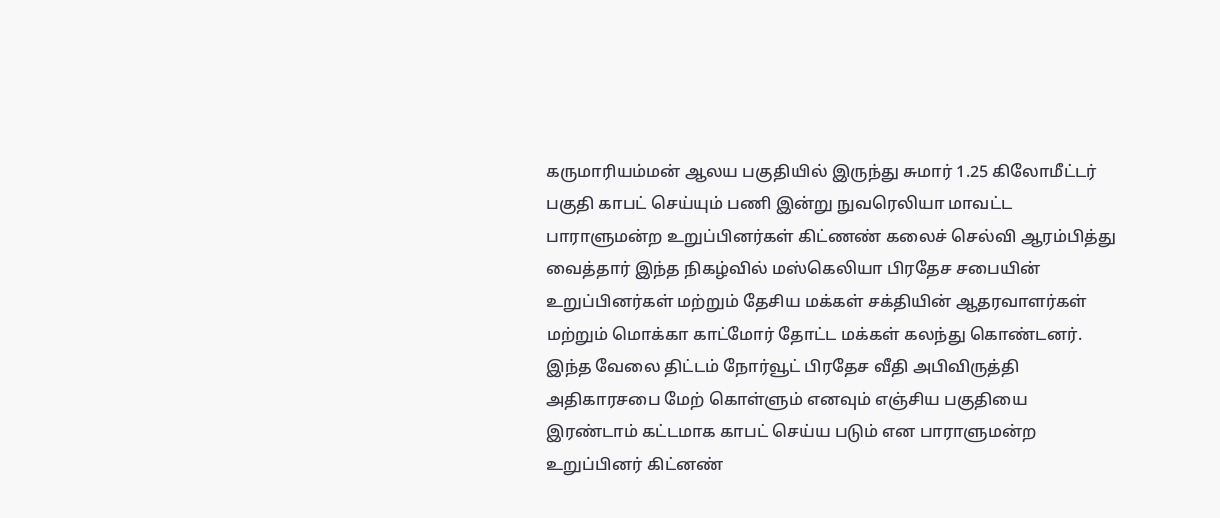கருமாரியம்மன் ஆலய பகுதியில் இருந்து சுமார் 1.25 கிலோமீட்டர் பகுதி காபட் செய்யும் பணி இன்று நுவரெலியா மாவட்ட பாராளுமன்ற உறுப்பினர்கள் கிட்ணண் கலைச் செல்வி ஆரம்பித்து வைத்தார் இந்த நிகழ்வில் மஸ்கெலியா பிரதேச சபையின் உறுப்பினர்கள் மற்றும் தேசிய மக்கள் சக்தியின் ஆதரவாளர்கள் மற்றும் மொக்கா காட்மோர் தோட்ட மக்கள் கலந்து கொண்டனர்.
இந்த வேலை திட்டம் நோர்வூட் பிரதேச வீதி அபிவிருத்தி அதிகாரசபை மேற் கொள்ளும் எனவும் எஞ்சிய பகுதியை இரண்டாம் கட்டமாக காபட் செய்ய படும் என பாராளுமன்ற உறுப்பினர் கிட்னண்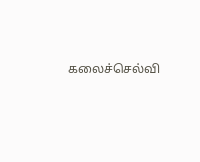கலைச்செல்வி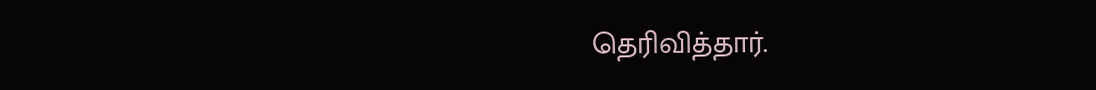தெரிவித்தார்.